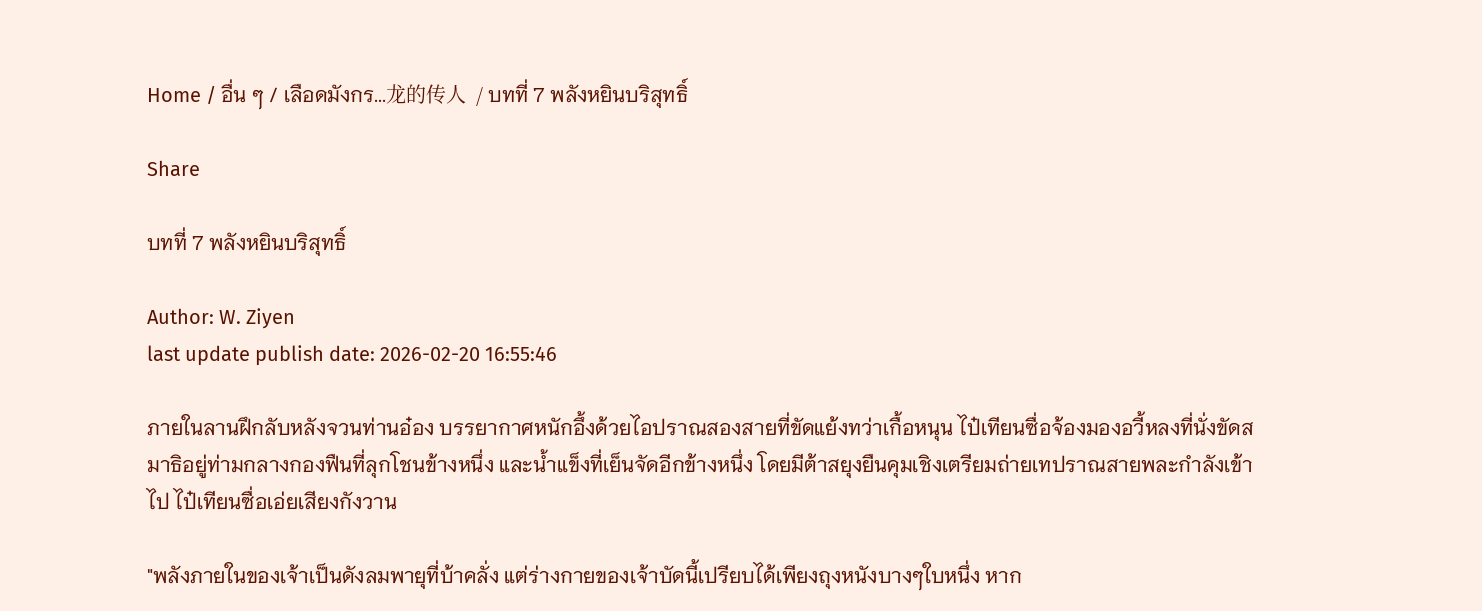Home / อื่น ๆ / เลือดมังกร...龙的传人  / บทที่ 7 พลังหยินบริสุทธิ์

Share

บทที่ 7 พลังหยินบริสุทธิ์

Author: W. Ziyen
last update publish date: 2026-02-20 16:55:46

ภายในลานฝึกลับหลังจวนท่านอ๋อง บรรยากาศหนักอึ้งด้วยไอปราณสองสายที่ขัดแย้งทว่าเกื้อหนุน ไป๋เทียนซื่อจ้องมองอวี้หลงที่นั่งขัดสมาธิอยู่ท่ามกลางกองฟืนที่ลุกโชนข้างหนึ่ง และน้ำแข็งที่เย็นจัดอีกข้างหนึ่ง โดยมีต้าสยุงยืนคุมเชิงเตรียมถ่ายเทปราณสายพละกำลังเข้าไป ไป๋เทียนซื่อเอ่ยเสียงกังวาน

"พลังภายในของเจ้าเป็นดังลมพายุที่บ้าคลั่ง แต่ร่างกายของเจ้าบัดนี้เปรียบได้เพียงถุงหนังบางๆใบหนึ่ง หาก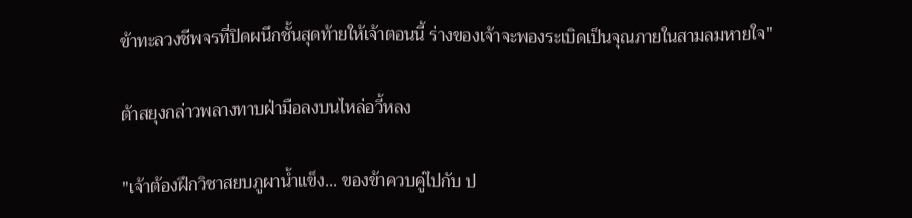ข้าทะลวงชีพจรที่ปิดผนึกชั้นสุดท้ายให้เจ้าตอนนี้ ร่างของเจ้าจะพองระเบิดเป็นจุณภายในสามลมหายใจ"

ต้าสยุงกล่าวพลางทาบฝ่ามือลงบนไหล่อวี้หลง

"เจ้าต้องฝึกวิชาสยบภูผาน้ำแข็ง... ของข้าควบคู่ไปกับ ป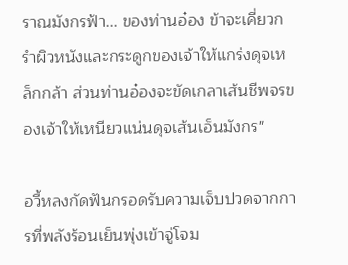ราณมังกรฟ้า... ของท่านอ๋อง ข้าจะเคี่ยวกรำผิวหนังและกระดูกของเจ้าให้แกร่งดุจเหล็กกล้า ส่วนท่านอ๋องจะขัดเกลาเส้นชีพจรของเจ้าให้เหนียวแน่นดุจเส้นเอ็นมังกร"

อวี้หลงกัดฟันกรอดรับความเจ็บปวดจากการที่พลังร้อนเย็นพุ่งเข้าจู่โจม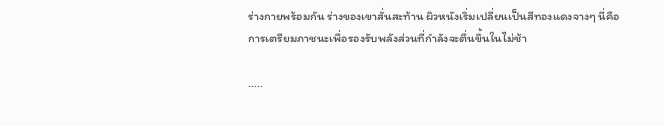ร่างกายพร้อมกัน ร่างของเขาสั่นสะท้าน ผิวหนังเริ่มเปลี่ยนเป็นสีทองแดงจางๆ นี่คือการเตรียมภาชนะเพื่อรองรับพลังส่วนที่กำลังจะตื่นขึ้นในไม่ช้า

.....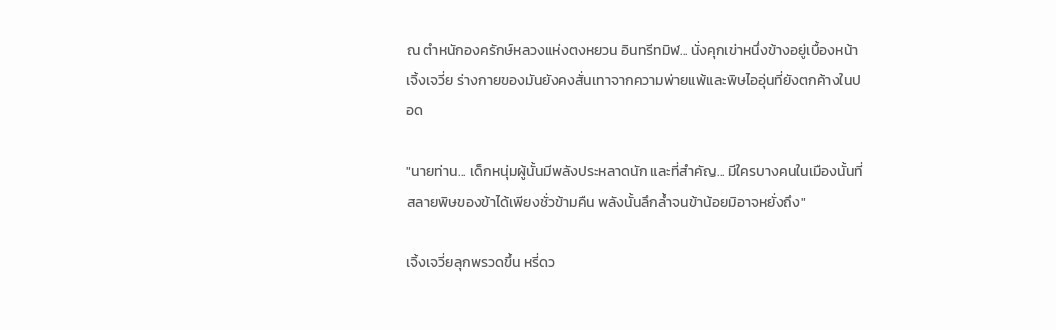ณ ตำหนักองครักษ์หลวงแห่งตงหยวน อินทรีทมิฬ... นั่งคุกเข่าหนึ่งข้างอยู่เบื้องหน้าเจิ้งเจวี่ย ร่างกายของมันยังคงสั่นเทาจากความพ่ายแพ้และพิษไออุ่นที่ยังตกค้างในปอด

"นายท่าน... เด็กหนุ่มผู้นั้นมีพลังประหลาดนัก และที่สำคัญ... มีใครบางคนในเมืองนั้นที่สลายพิษของข้าได้เพียงชั่วข้ามคืน พลังนั้นลึกล้ำจนข้าน้อยมิอาจหยั่งถึง"

เจิ้งเจวี่ยลุกพรวดขึ้น หรี่ดว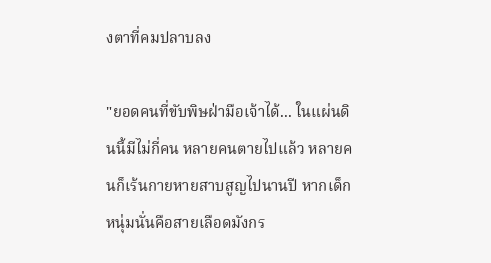งตาที่คมปลาบลง

"ยอดคนที่ขับพิษฝ่ามือเจ้าได้... ในแผ่นดินนี้มีไม่กี่คน หลายคนตายไปแล้ว หลายคนก็เร้นกายหายสาบสูญไปนานปี หากเด็กหนุ่มนั่นคือสายเลือดมังกร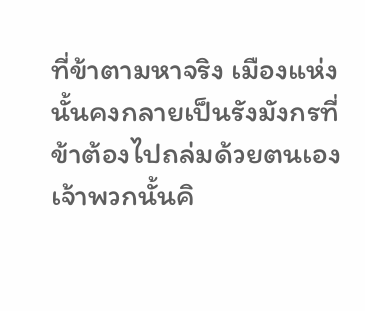ที่ข้าตามหาจริง เมืองแห่งนั้นคงกลายเป็นรังมังกรที่ข้าต้องไปถล่มด้วยตนเอง เจ้าพวกนั้นคิ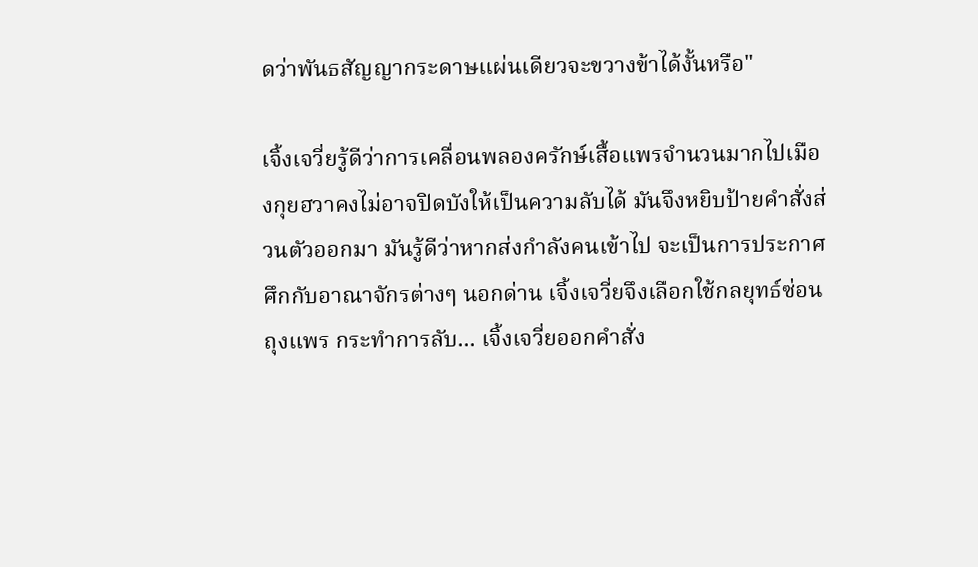ดว่าพันธสัญญากระดาษแผ่นเดียวจะขวางข้าได้งั้นหรือ"

เจิ้งเจวี่ยรู้ดีว่าการเคลื่อนพลองครักษ์เสื้อแพรจำนวนมากไปเมืองกุยฮวาคงไม่อาจปิดบังให้เป็นความลับได้ มันจึงหยิบป้ายคำสั่งส่วนตัวออกมา มันรู้ดีว่าหากส่งกำลังคนเข้าไป จะเป็นการประกาศศึกกับอาณาจักรต่างๆ นอกด่าน เจิ้งเจวี่ยจึงเลือกใช้กลยุทธ์ซ่อนถุงแพร กระทำการลับ... เจิ้งเจวี่ยออกคำสั่ง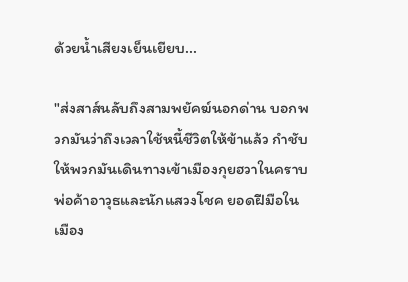ด้วยน้ำเสียงเย็นเยียบ...

"ส่งสาส์นลับถึงสามพยัคฆ์นอกด่าน บอกพวกมันว่าถึงเวลาใช้หนี้ชีวิตให้ข้าแล้ว กำชับให้พวกมันเดินทางเข้าเมืองกุยฮวาในคราบพ่อค้าอาวุธและนักแสวงโชค ยอดฝีมือในเมือง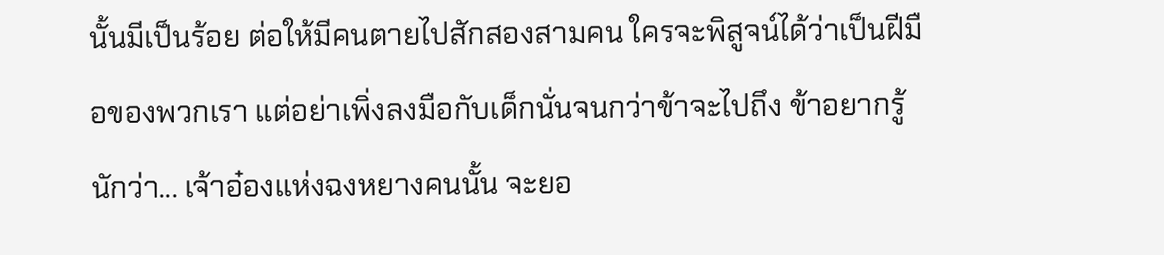นั้นมีเป็นร้อย ต่อให้มีคนตายไปสักสองสามคน ใครจะพิสูจน์ได้ว่าเป็นฝีมือของพวกเรา แต่อย่าเพิ่งลงมือกับเด็กนั่นจนกว่าข้าจะไปถึง ข้าอยากรู้นักว่า... เจ้าอ๋องแห่งฉงหยางคนนั้น จะยอ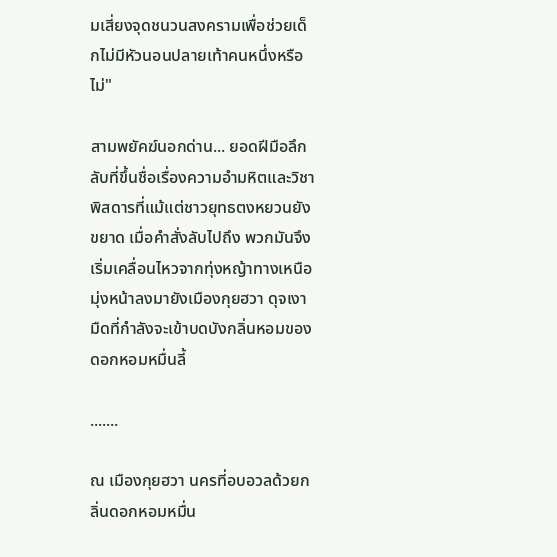มเสี่ยงจุดชนวนสงครามเพื่อช่วยเด็กไม่มีหัวนอนปลายเท้าคนหนึ่งหรือไม่"

สามพยัคฆ์นอกด่าน... ยอดฝีมือลึกลับที่ขึ้นชื่อเรื่องความอำมหิตและวิชาพิสดารที่แม้แต่ชาวยุทธตงหยวนยังขยาด เมื่อคำสั่งลับไปถึง พวกมันจึงเริ่มเคลื่อนไหวจากทุ่งหญ้าทางเหนือ มุ่งหน้าลงมายังเมืองกุยฮวา ดุจเงามืดที่กำลังจะเข้าบดบังกลิ่นหอมของดอกหอมหมื่นลี้

.......

ณ เมืองกุยฮวา นครที่อบอวลด้วยกลิ่นดอกหอมหมื่น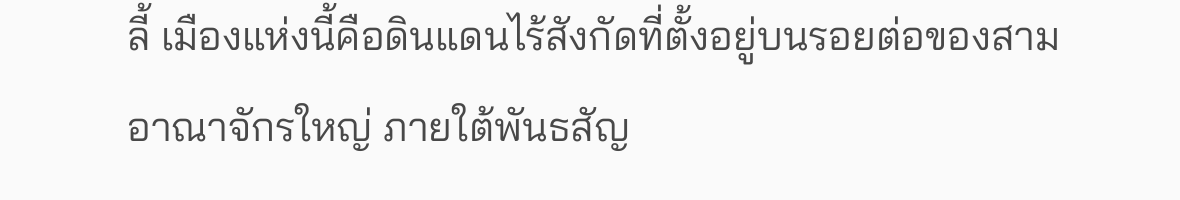ลี้ เมืองแห่งนี้คือดินแดนไร้สังกัดที่ตั้งอยู่บนรอยต่อของสามอาณาจักรใหญ่ ภายใต้พันธสัญ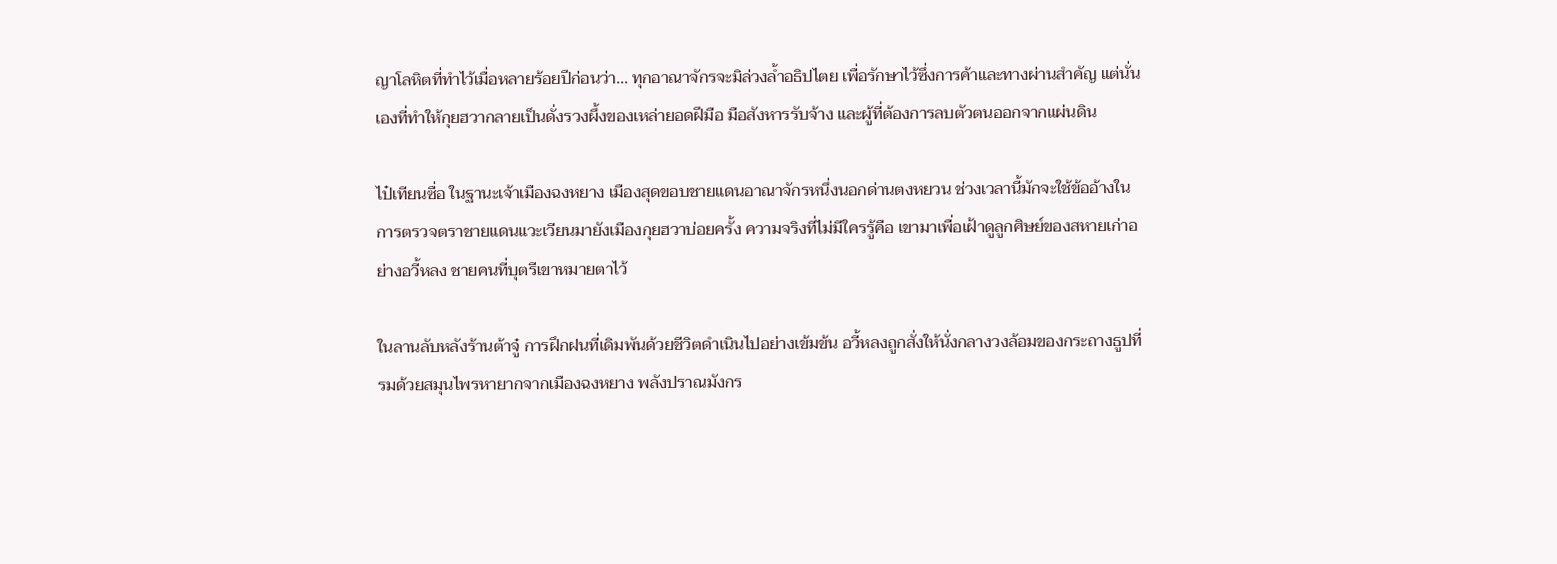ญาโลหิตที่ทำไว้เมื่อหลายร้อยปีก่อนว่า... ทุกอาณาจักรจะมิล่วงล้ำอธิปไตย เพื่อรักษาไว้ซึ่งการค้าและทางผ่านสำคัญ แต่นั่นเองที่ทำให้กุยฮวากลายเป็นดั่งรวงผึ้งของเหล่ายอดฝีมือ มือสังหารรับจ้าง และผู้ที่ต้องการลบตัวตนออกจากแผ่นดิน

ไป๋เทียนซื่อ ในฐานะเจ้าเมืองฉงหยาง เมืองสุดขอบชายแดนอาณาจักรหนึ่งนอกด่านตงหยวน ช่วงเวลานี้มักจะใช้ข้ออ้างในการตรวจตราชายแดนแวะเวียนมายังเมืองกุยฮวาบ่อยครั้ง ความจริงที่ไม่มีใครรู้คือ เขามาเพื่อเฝ้าดูลูกศิษย์ของสหายเก่าอย่างอวี้หลง ชายคนที่บุตรีเขาหมายตาไว้

ในลานลับหลังร้านต้าจู๋ การฝึกฝนที่เดิมพันด้วยชีวิตดำเนินไปอย่างเข้มข้น อวี้หลงถูกสั่งให้นั่งกลางวงล้อมของกระถางธูปที่รมด้วยสมุนไพรหายากจากเมืองฉงหยาง พลังปราณมังกร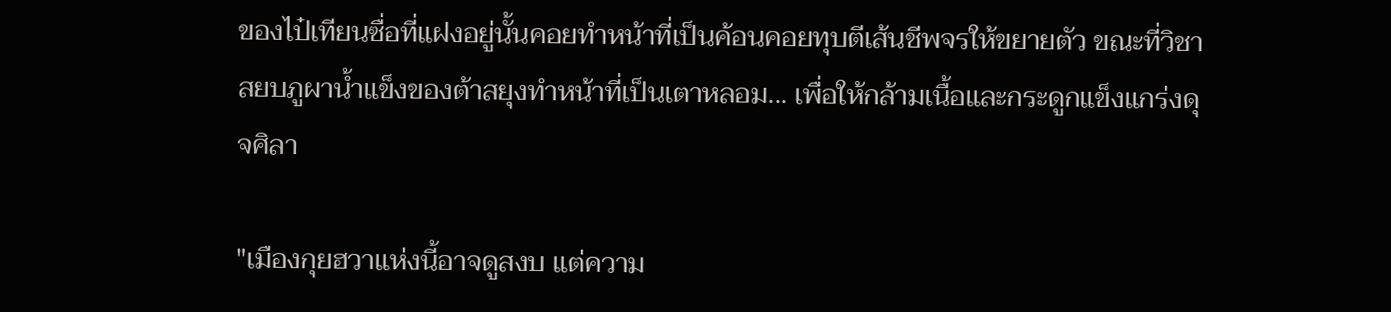ของไป๋เทียนซื่อที่แฝงอยู่นั้นคอยทำหน้าที่เป็นค้อนคอยทุบตีเส้นชีพจรให้ขยายตัว ขณะที่วิชาสยบภูผาน้ำแข็งของต้าสยุงทำหน้าที่เป็นเตาหลอม... เพื่อให้กล้ามเนื้อและกระดูกแข็งแกร่งดุจศิลา

"เมืองกุยฮวาแห่งนี้อาจดูสงบ แต่ความ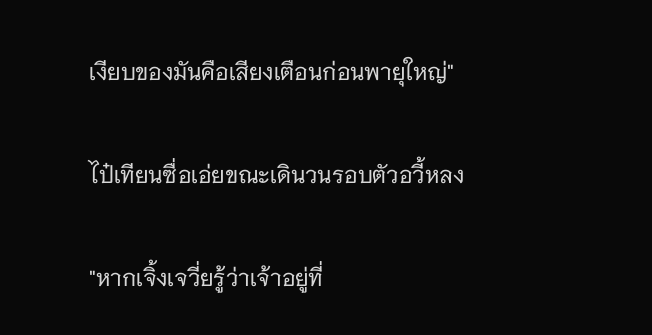เงียบของมันคือเสียงเตือนก่อนพายุใหญ่"

ไป๋เทียนซื่อเอ่ยขณะเดินวนรอบตัวอวี้หลง

"หากเจิ้งเจวี่ยรู้ว่าเจ้าอยู่ที่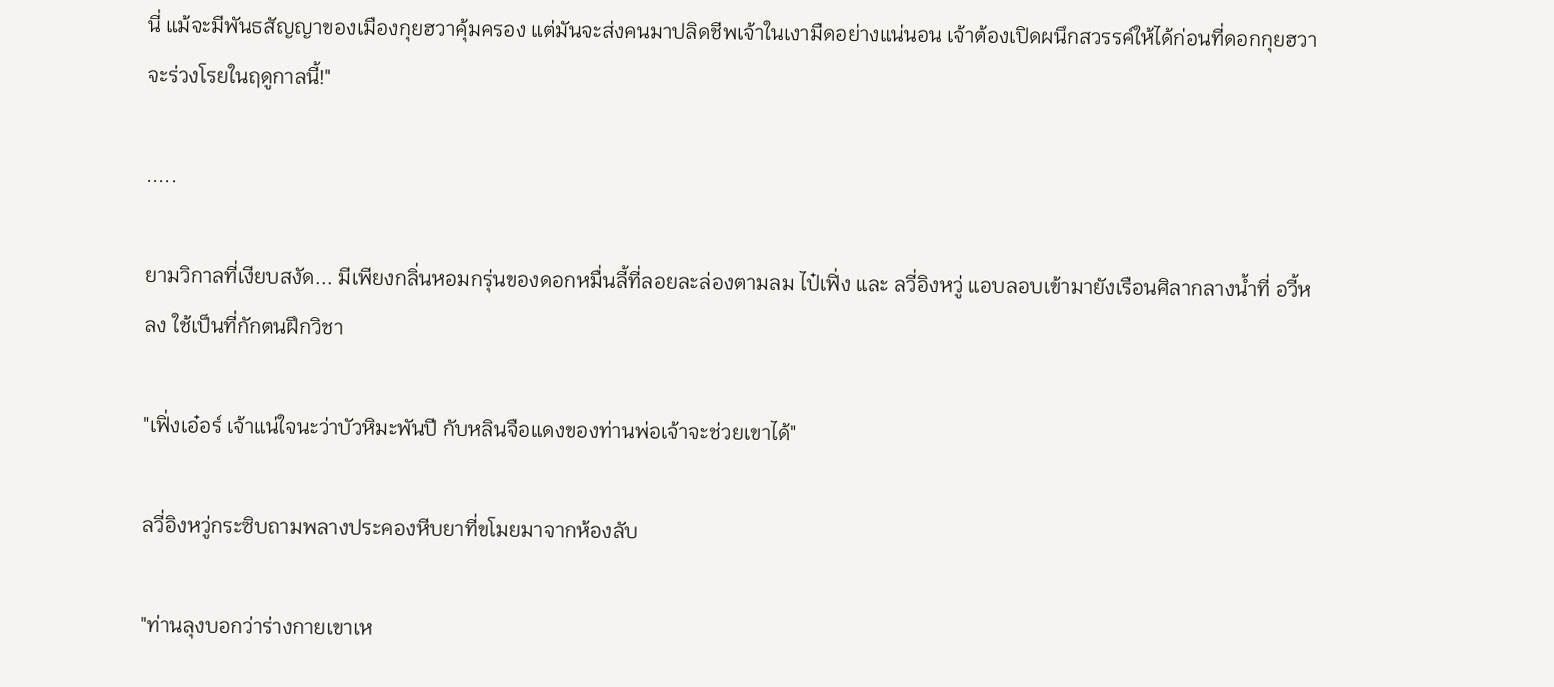นี่ แม้จะมีพันธสัญญาของเมืองกุยฮวาคุ้มครอง แต่มันจะส่งคนมาปลิดชีพเจ้าในเงามืดอย่างแน่นอน เจ้าต้องเปิดผนึกสวรรค์ให้ได้ก่อนที่ดอกกุยฮวาจะร่วงโรยในฤดูกาลนี้!"

.....

ยามวิกาลที่เงียบสงัด... มีเพียงกลิ่นหอมกรุ่นของดอกหมื่นลี้ที่ลอยละล่องตามลม ไป๋เฟิ่ง และ ลวี่อิงหวู่ แอบลอบเข้ามายังเรือนศิลากลางน้ำที่ อวี้หลง ใช้เป็นที่กักตนฝึกวิชา

"เฟิ่งเอ๋อร์ เจ้าแน่ใจนะว่าบัวหิมะพันปี กับหลินจือแดงของท่านพ่อเจ้าจะช่วยเขาได้"

ลวี่อิงหวู่กระซิบถามพลางประคองหีบยาที่ขโมยมาจากห้องลับ

"ท่านลุงบอกว่าร่างกายเขาเห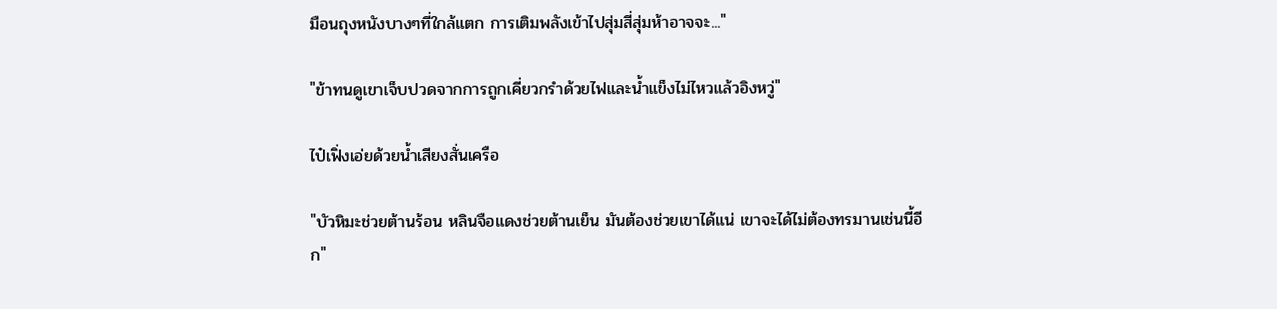มือนถุงหนังบางๆที่ใกล้แตก การเติมพลังเข้าไปสุ่มสี่สุ่มห้าอาจจะ..."

"ข้าทนดูเขาเจ็บปวดจากการถูกเคี่ยวกรำด้วยไฟและน้ำแข็งไม่ไหวแล้วอิงหวู่"

ไป๋เฟิ่งเอ่ยด้วยน้ำเสียงสั่นเครือ

"บัวหิมะช่วยต้านร้อน หลินจือแดงช่วยต้านเย็น มันต้องช่วยเขาได้แน่ เขาจะได้ไม่ต้องทรมานเช่นนี้อีก"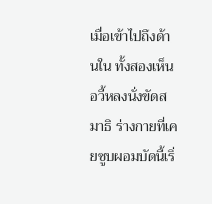เมื่อเข้าไปถึงด้านใน ทั้งสองเห็นอวี้หลงนั่งขัดสมาธิ ร่างกายที่เคยซูบผอมบัดนี้เริ่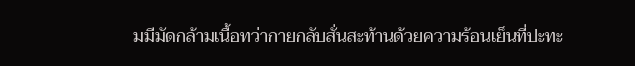มมีมัดกล้ามเนื้อทว่ากายกลับสั่นสะท้านด้วยความร้อนเย็นที่ปะทะ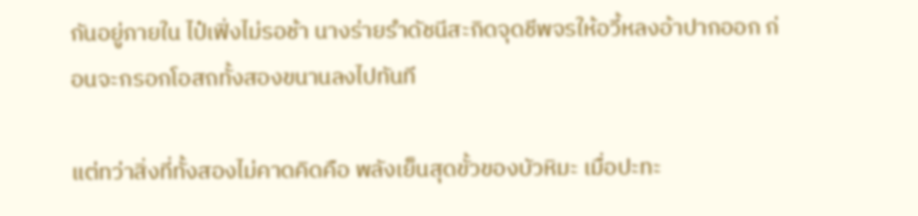กันอยู่ภายใน ไป๋เฟิ่งไม่รอช้า นางร่ายรำดัชนีสะกิดจุดชีพจรให้อวี้หลงอ้าปากออก ก่อนจะกรอกโอสถทั้งสองขนานลงไปทันที

แต่ทว่าสิ่งที่ทั้งสองไม่คาดคิดคือ พลังเย็นสุดขั้วของบัวหิมะ เมื่อปะทะ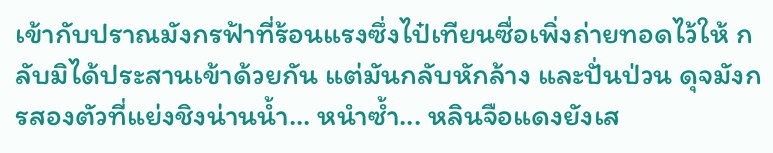เข้ากับปราณมังกรฟ้าที่ร้อนแรงซึ่งไป๋เทียนซื่อเพิ่งถ่ายทอดไว้ให้ กลับมิได้ประสานเข้าด้วยกัน แต่มันกลับหักล้าง และปั่นป่วน ดุจมังกรสองตัวที่แย่งชิงน่านน้ำ... หนำซ้ำ... หลินจือแดงยังเส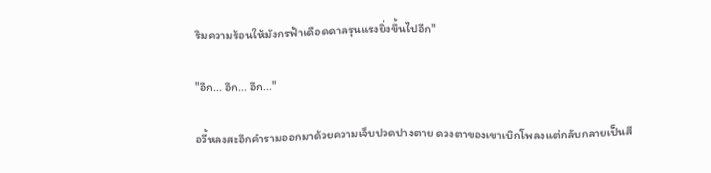ริมความร้อนให้มังกรฟ้าเดือดดาลรุนแรงยิ่งขึ้นไปอีก"

"อึก... อึก... อึก..."

อวี้หลงสะอึกคำรามออกมาด้วยความเจ็บปวดปางตาย ดวงตาของเขาเบิกโพลงแต่กลับกลายเป็นสี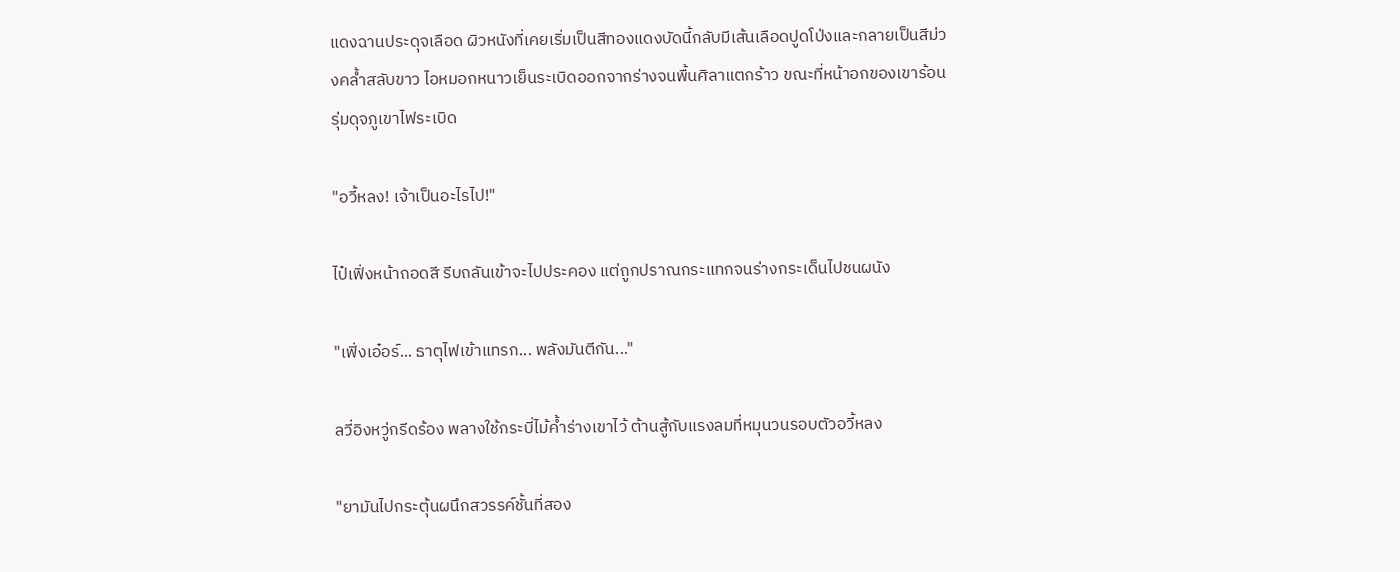แดงฉานประดุจเลือด ผิวหนังที่เคยเริ่มเป็นสีทองแดงบัดนี้กลับมีเส้นเลือดปูดโป่งและกลายเป็นสีม่วงคล้ำสลับขาว ไอหมอกหนาวเย็นระเบิดออกจากร่างจนพื้นศิลาแตกร้าว ขณะที่หน้าอกของเขาร้อนรุ่มดุจภูเขาไฟระเบิด

"อวี้หลง! เจ้าเป็นอะไรไป!"

ไป๋เฟิ่งหน้าถอดสี รีบถลันเข้าจะไปประคอง แต่ถูกปราณกระแทกจนร่างกระเด็นไปชนผนัง

"เฟิ่งเอ๋อร์... ธาตุไฟเข้าแทรก... พลังมันตีกัน..."

ลวี่อิงหวู่กรีดร้อง พลางใช้กระบี่ไม้ค้ำร่างเขาไว้ ต้านสู้กับแรงลมที่หมุนวนรอบตัวอวี้หลง

"ยามันไปกระตุ้นผนึกสวรรค์ชั้นที่สอง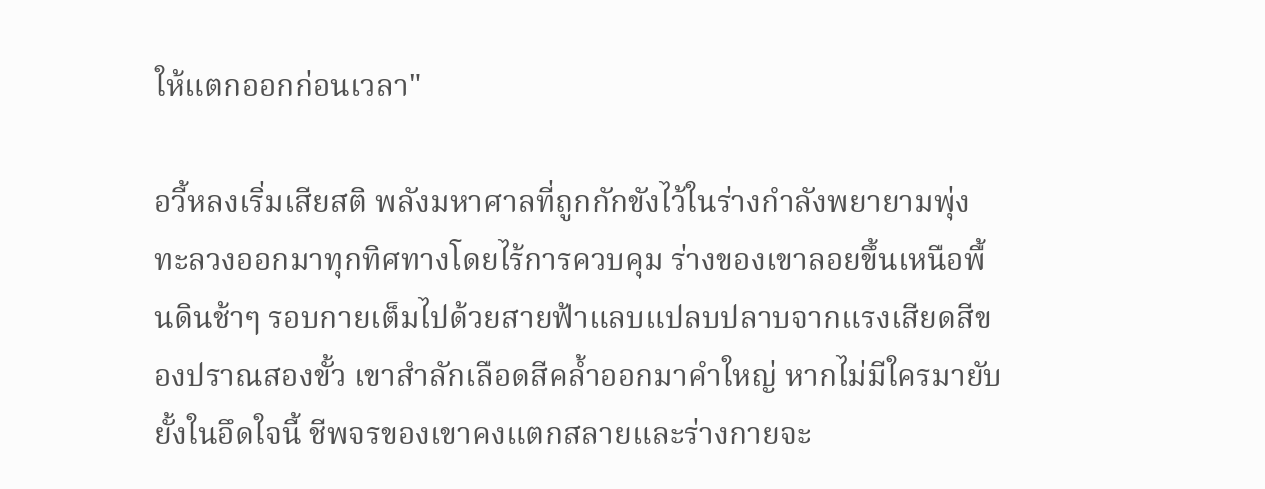ให้แตกออกก่อนเวลา"

อวี้หลงเริ่มเสียสติ พลังมหาศาลที่ถูกกักขังไว้ในร่างกำลังพยายามพุ่งทะลวงออกมาทุกทิศทางโดยไร้การควบคุม ร่างของเขาลอยขึ้นเหนือพื้นดินช้าๆ รอบกายเต็มไปด้วยสายฟ้าแลบแปลบปลาบจากแรงเสียดสีของปราณสองขั้ว เขาสำลักเลือดสีคล้ำออกมาคำใหญ่ หากไม่มีใครมายับยั้งในอึดใจนี้ ชีพจรของเขาคงแตกสลายและร่างกายจะ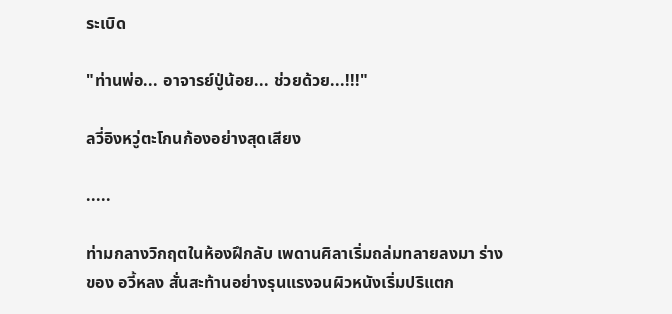ระเบิด

"ท่านพ่อ... อาจารย์ปู่น้อย... ช่วยด้วย...!!!"

ลวี่อิงหวู่ตะโกนก้องอย่างสุดเสียง

.....

ท่ามกลางวิกฤตในห้องฝึกลับ เพดานศิลาเริ่มถล่มทลายลงมา ร่างของ อวี้หลง สั่นสะท้านอย่างรุนแรงจนผิวหนังเริ่มปริแตก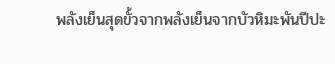พลังเย็นสุดขั้วจากพลังเย็นจากบัวหิมะพันปีปะ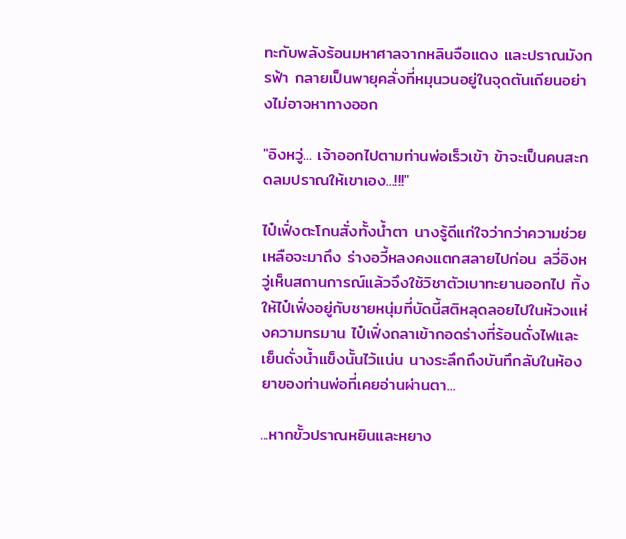ทะกับพลังร้อนมหาศาลจากหลินจือแดง และปราณมังกรฟ้า กลายเป็นพายุคลั่งที่หมุนวนอยู่ในจุดตันเถียนอย่างไม่อาจหาทางออก

"อิงหวู่... เจ้าออกไปตามท่านพ่อเร็วเข้า ข้าจะเป็นคนสะกดลมปราณให้เขาเอง...!!!"

ไป๋เฟิ่งตะโกนสั่งทั้งน้ำตา นางรู้ดีแก่ใจว่ากว่าความช่วยเหลือจะมาถึง ร่างอวี้หลงคงแตกสลายไปก่อน ลวี่อิงหวู่เห็นสถานการณ์แล้วจึงใช้วิชาตัวเบาทะยานออกไป ทิ้งให้ไป๋เฟิ่งอยู่กับชายหนุ่มที่บัดนี้สติหลุดลอยไปในห้วงแห่งความทรมาน ไป๋เฟิ่งถลาเข้ากอดร่างที่ร้อนดั่งไฟและเย็นดั่งน้ำแข็งนั้นไว้แน่น นางระลึกถึงบันทึกลับในห้องยาของท่านพ่อที่เคยอ่านผ่านตา...

...หากขั้วปราณหยินและหยาง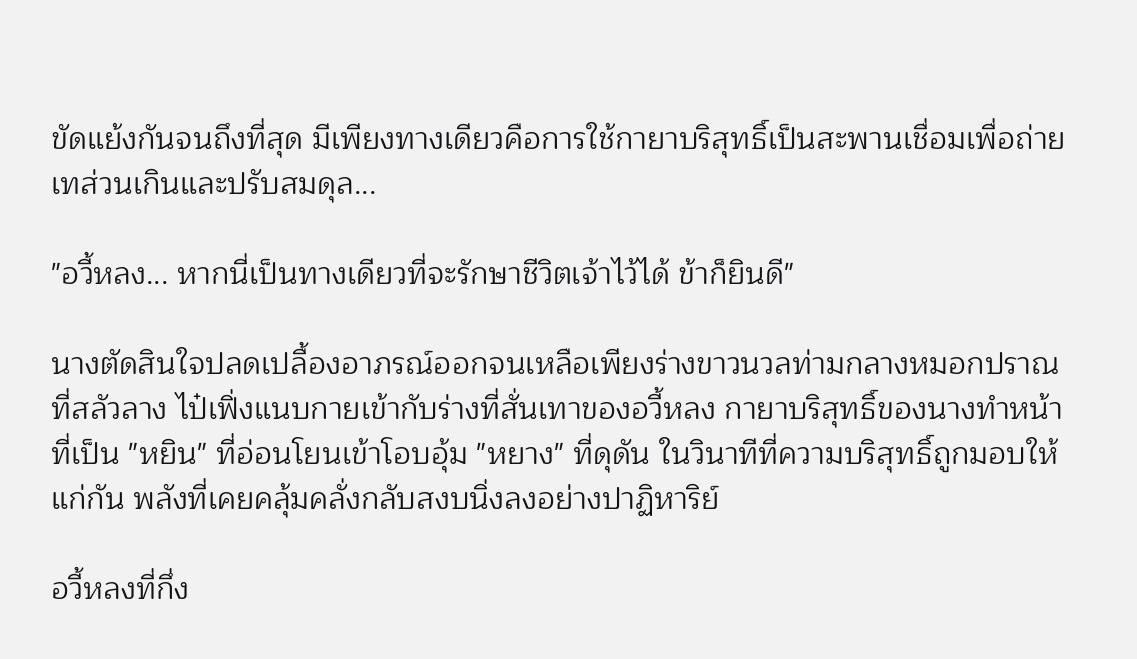ขัดแย้งกันจนถึงที่สุด มีเพียงทางเดียวคือการใช้กายาบริสุทธิ์เป็นสะพานเชื่อมเพื่อถ่ายเทส่วนเกินและปรับสมดุล...

"อวี้หลง... หากนี่เป็นทางเดียวที่จะรักษาชีวิตเจ้าไว้ได้ ข้าก็ยินดี"

นางตัดสินใจปลดเปลื้องอาภรณ์ออกจนเหลือเพียงร่างขาวนวลท่ามกลางหมอกปราณที่สลัวลาง ไป๋เฟิ่งแนบกายเข้ากับร่างที่สั่นเทาของอวี้หลง กายาบริสุทธิ์ของนางทำหน้าที่เป็น "หยิน" ที่อ่อนโยนเข้าโอบอุ้ม "หยาง" ที่ดุดัน ในวินาทีที่ความบริสุทธิ์ถูกมอบให้แก่กัน พลังที่เคยคลุ้มคลั่งกลับสงบนิ่งลงอย่างปาฏิหาริย์

อวี้หลงที่กึ่ง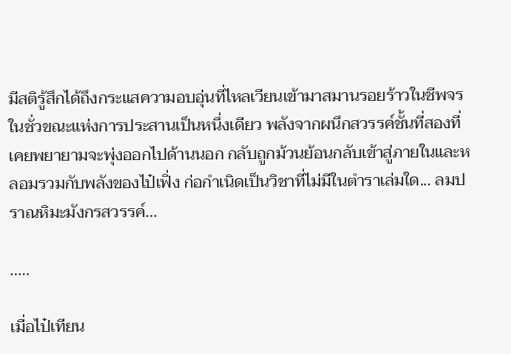มีสติรู้สึกได้ถึงกระแสความอบอุ่นที่ไหลเวียนเข้ามาสมานรอยร้าวในชีพจร ในชั่วขณะแห่งการประสานเป็นหนึ่งเดียว พลังจากผนึกสวรรค์ชั้นที่สองที่เคยพยายามจะพุ่งออกไปด้านนอก กลับถูกม้วนย้อนกลับเข้าสู่ภายในและหลอมรวมกับพลังของไป๋เฟิ่ง ก่อกำเนิดเป็นวิชาที่ไม่มีในตำราเล่มใด... ลมปราณหิมะมังกรสวรรค์...

.....

เมื่อไป๋เทียน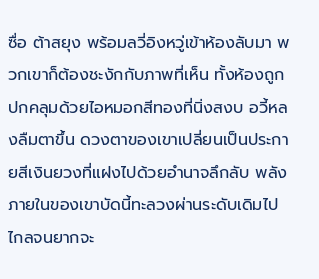ซื่อ ต้าสยุง พร้อมลวี่อิงหวู่เข้าห้องลับมา พวกเขาก็ต้องชะงักกับภาพที่เห็น ทั้งห้องถูกปกคลุมด้วยไอหมอกสีทองที่นิ่งสงบ อวี้หลงลืมตาขึ้น ดวงตาของเขาเปลี่ยนเป็นประกายสีเงินยวงที่แฝงไปด้วยอำนาจลึกลับ พลังภายในของเขาบัดนี้ทะลวงผ่านระดับเดิมไปไกลจนยากจะ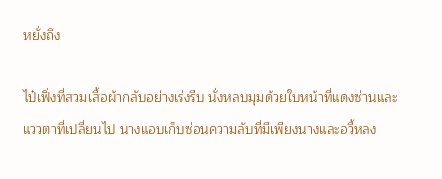หยั่งถึง

ไป๋เฟิ่งที่สวมเสื้อผ้ากลับอย่างเร่งรีบ นั่งหลบมุมด้วยใบหน้าที่แดงซ่านและแววตาที่เปลี่ยนไป นางแอบเก็บซ่อนความลับที่มีเพียงนางและอวี้หลง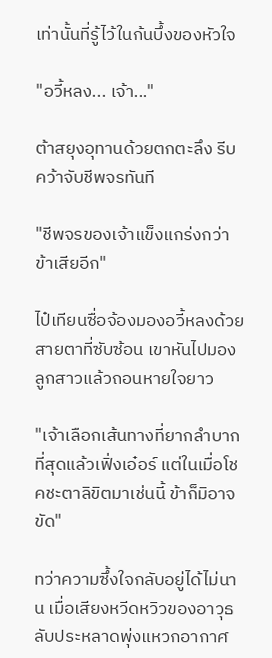เท่านั้นที่รู้ไว้ในก้นบึ้งของหัวใจ

"อวี้หลง... เจ้า..."

ต้าสยุงอุทานด้วยตกตะลึง รีบคว้าจับชีพจรทันที

"ชีพจรของเจ้าแข็งแกร่งกว่าข้าเสียอีก"

ไป๋เทียนซื่อจ้องมองอวี้หลงด้วยสายตาที่ซับซ้อน เขาหันไปมองลูกสาวแล้วถอนหายใจยาว

"เจ้าเลือกเส้นทางที่ยากลำบากที่สุดแล้วเฟิ่งเอ๋อร์ แต่ในเมื่อโชคชะตาลิขิตมาเช่นนี้ ข้าก็มิอาจขัด"

ทว่าความซึ้งใจกลับอยู่ได้ไม่นาน เมื่อเสียงหวีดหวิวของอาวุธลับประหลาดพุ่งแหวกอากาศ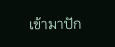เข้ามาปัก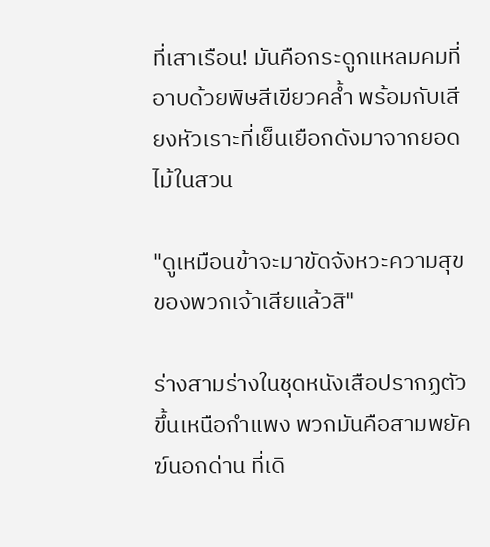ที่เสาเรือน! มันคือกระดูกแหลมคมที่อาบด้วยพิษสีเขียวคล้ำ พร้อมกับเสียงหัวเราะที่เย็นเยือกดังมาจากยอดไม้ในสวน

"ดูเหมือนข้าจะมาขัดจังหวะความสุขของพวกเจ้าเสียแล้วสิ"

ร่างสามร่างในชุดหนังเสือปรากฏตัวขึ้นเหนือกำแพง พวกมันคือสามพยัคฆ์นอกด่าน ที่เดิ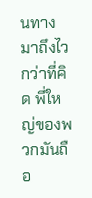นทางมาถึงไวกว่าที่คิด พี่ใหญ่ของพวกมันถือ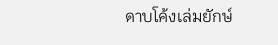ดาบโค้งเล่มยักษ์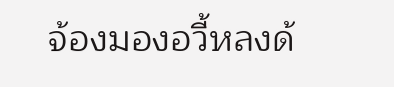จ้องมองอวี้หลงด้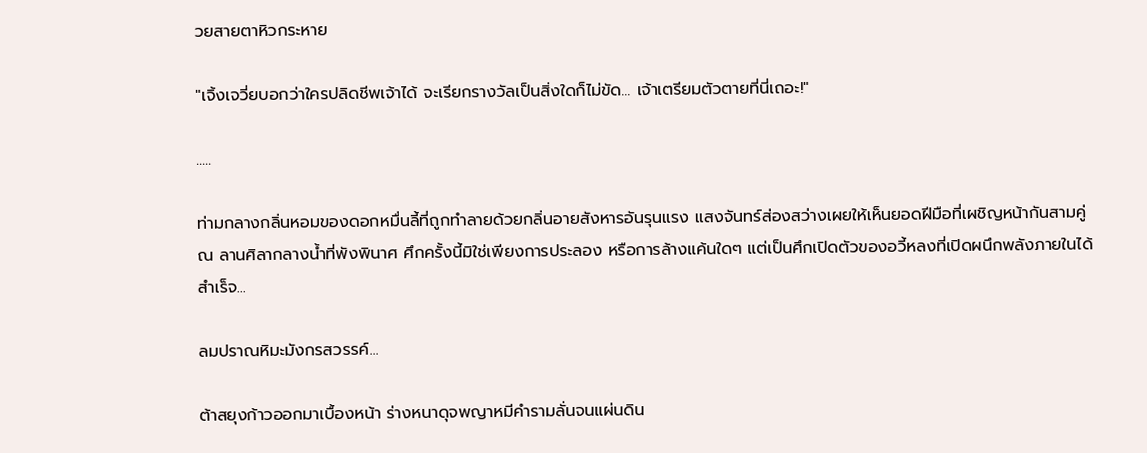วยสายตาหิวกระหาย

"เจิ้งเจวี่ยบอกว่าใครปลิดชีพเจ้าได้ จะเรียกรางวัลเป็นสิ่งใดก็ไม่ขัด... เจ้าเตรียมตัวตายที่นี่เถอะ!"

.....

ท่ามกลางกลิ่นหอมของดอกหมื่นลี้ที่ถูกทำลายด้วยกลิ่นอายสังหารอันรุนแรง แสงจันทร์ส่องสว่างเผยให้เห็นยอดฝีมือที่เผชิญหน้ากันสามคู่ ณ ลานศิลากลางน้ำที่พังพินาศ ศึกครั้งนี้มิใช่เพียงการประลอง หรือการล้างแค้นใดๆ แต่เป็นศึกเปิดตัวของอวี้หลงที่เปิดผนึกพลังภายในได้สำเร็จ...

ลมปราณหิมะมังกรสวรรค์...

ต้าสยุงก้าวออกมาเบื้องหน้า ร่างหนาดุจพญาหมีคำรามลั่นจนแผ่นดิน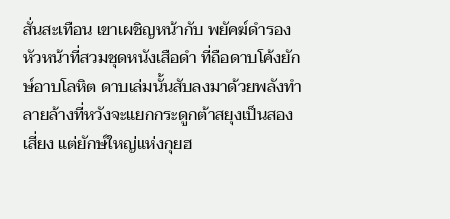สั่นสะเทือน เขาเผชิญหน้ากับ พยัคฆ์ดำรองหัวหน้าที่สวมชุดหนังเสือดำ ที่ถือดาบโค้งยักษ์อาบโลหิต ดาบเล่มนั้นสับลงมาด้วยพลังทำลายล้างที่หวังจะแยกกระดูกต้าสยุงเป็นสองเสี่ยง แต่ยักษ์ใหญ่แห่งกุยฮ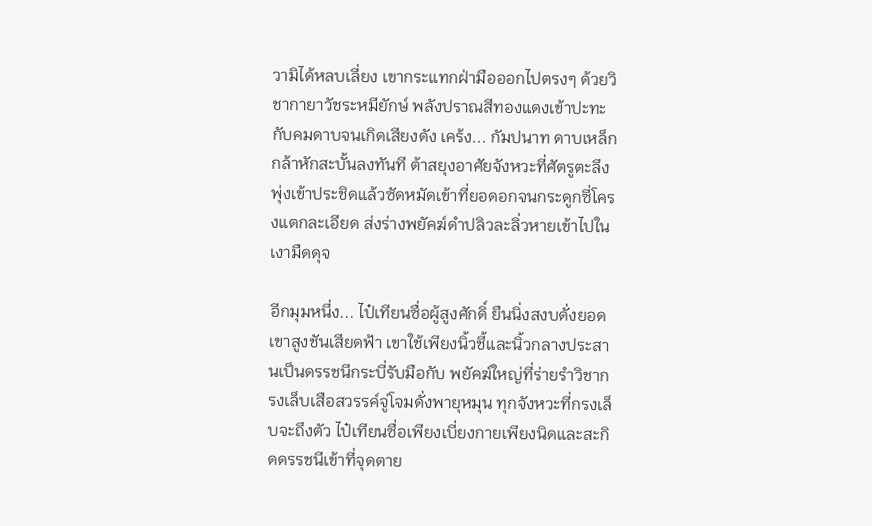วามิได้หลบเลี่ยง เขากระแทกฝ่ามือออกไปตรงๆ ด้วยวิชากายาวัชระหมียักษ์ พลังปราณสีทองแดงเข้าปะทะกับคมดาบจนเกิดเสียงดัง เคร้ง... กัมปนาท ดาบเหล็กกล้าหักสะบั้นลงทันที ต้าสยุงอาศัยจังหวะที่ศัตรูตะลึง พุ่งเข้าประชิดแล้วซัดหมัดเข้าที่ยอดอกจนกระดูกซี่โครงแตกละเอียด ส่งร่างพยัคฆ์ดำปลิวละลิ่วหายเข้าไปในเงามืดดุจ

อีกมุมหนึ่ง... ไป๋เทียนซื่อผู้สูงศักดิ์ ยืนนิ่งสงบดั่งยอดเขาสูงชันเสียดฟ้า เขาใช้เพียงนิ้วชี้และนิ้วกลางประสานเป็นดรรชนีกระบี่รับมือกับ พยัคฆ์ใหญ่ที่ร่ายรำวิชากรงเล็บเสือสวรรค์จู่โจมดั่งพายุหมุน ทุกจังหวะที่กรงเล็บจะถึงตัว ไป๋เทียนซื่อเพียงเบี่ยงกายเพียงนิดและสะกิดดรรชนีเข้าที่จุดตาย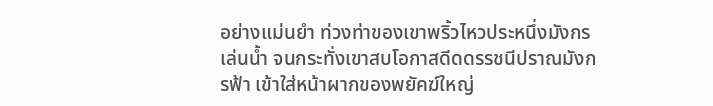อย่างแม่นยำ ท่วงท่าของเขาพริ้วไหวประหนึ่งมังกรเล่นน้ำ จนกระทั่งเขาสบโอกาสดีดดรรชนีปราณมังกรฟ้า เข้าใส่หน้าผากของพยัคฆ์ใหญ่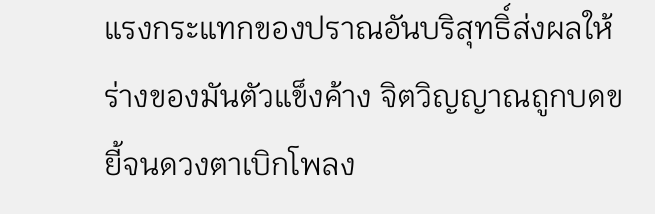แรงกระแทกของปราณอันบริสุทธิ์ส่งผลให้ร่างของมันตัวแข็งค้าง จิตวิญญาณถูกบดขยี้จนดวงตาเบิกโพลง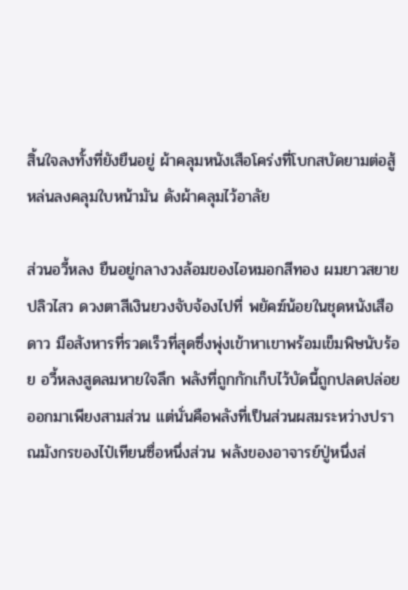สิ้นใจลงทั้งที่ยังยืนอยู่ ผ้าคลุมหนังเสือโคร่งที่โบกสบัดยามต่อสู้หล่นลงคลุมใบหน้ามัน ดังผ้าคลุมไว้อาลัย

ส่วนอวี้หลง ยืนอยู่กลางวงล้อมของไอหมอกสีทอง ผมยาวสยายปลิวไสว ดวงตาสีเงินยวงจับจ้องไปที่ พยัคฆ์น้อยในชุดหนังเสือดาว มือสังหารที่รวดเร็วที่สุดซึ่งพุ่งเข้าหาเขาพร้อมเข็มพิษนับร้อย อวี้หลงสูดลมหายใจลึก พลังที่ถูกกักเก็บไว้บัดนี้ถูกปลดปล่อยออกมาเพียงสามส่วน แต่นั่นคือพลังที่เป็นส่วนผสมระหว่างปราณมังกรของไป๋เทียนซื่อหนึ่งส่วน พลังของอาจารย์ปู่หนึ่งส่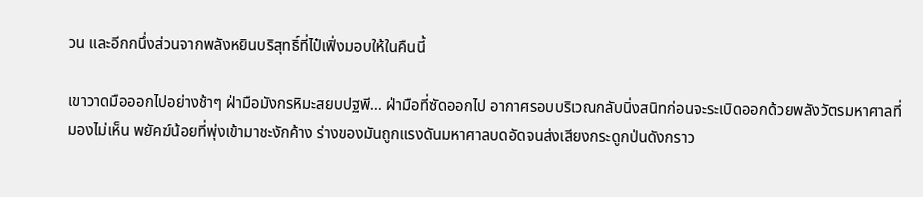วน และอีกกนึ่งส่วนจากพลังหยินบริสุทธิ์ที่ไป๋เฟิ่งมอบให้ในคืนนี้

เขาวาดมือออกไปอย่างช้าๆ ฝ่ามือมังกรหิมะสยบปฐพี... ฝ่ามือที่ซัดออกไป อากาศรอบบริเวณกลับนิ่งสนิทก่อนจะระเบิดออกด้วยพลังวัตรมหาศาลที่มองไม่เห็น พยัคฆ์น้อยที่พุ่งเข้ามาชะงักค้าง ร่างของมันถูกแรงดันมหาศาลบดอัดจนส่งเสียงกระดูกป่นดังกราว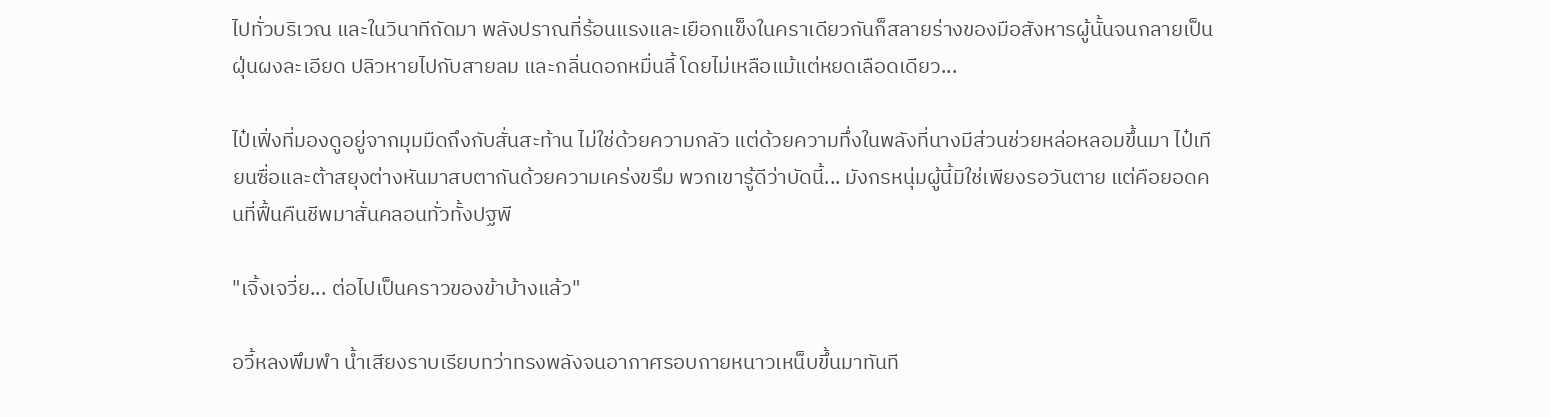ไปทั่วบริเวณ และในวินาทีถัดมา พลังปราณที่ร้อนแรงและเยือกแข็งในคราเดียวกันก็สลายร่างของมือสังหารผู้นั้นจนกลายเป็นฝุ่นผงละเอียด ปลิวหายไปกับสายลม และกลิ่นดอกหมื่นลี้ โดยไม่เหลือแม้แต่หยดเลือดเดียว...

ไป๋เฟิ่งที่มองดูอยู่จากมุมมืดถึงกับสั่นสะท้าน ไม่ใช่ด้วยความกลัว แต่ด้วยความทึ่งในพลังที่นางมีส่วนช่วยหล่อหลอมขึ้นมา ไป๋เทียนซื่อและต้าสยุงต่างหันมาสบตากันด้วยความเคร่งขรึม พวกเขารู้ดีว่าบัดนี้... มังกรหนุ่มผู้นี้มิใช่เพียงรอวันตาย แต่คือยอดคนที่ฟื้นคืนชีพมาสั่นคลอนทั่วทั้งปฐพี

"เจิ้งเจวี่ย... ต่อไปเป็นคราวของข้าบ้างแล้ว"

อวี้หลงพึมพำ น้ำเสียงราบเรียบทว่าทรงพลังจนอากาศรอบกายหนาวเหน็บขึ้นมาทันที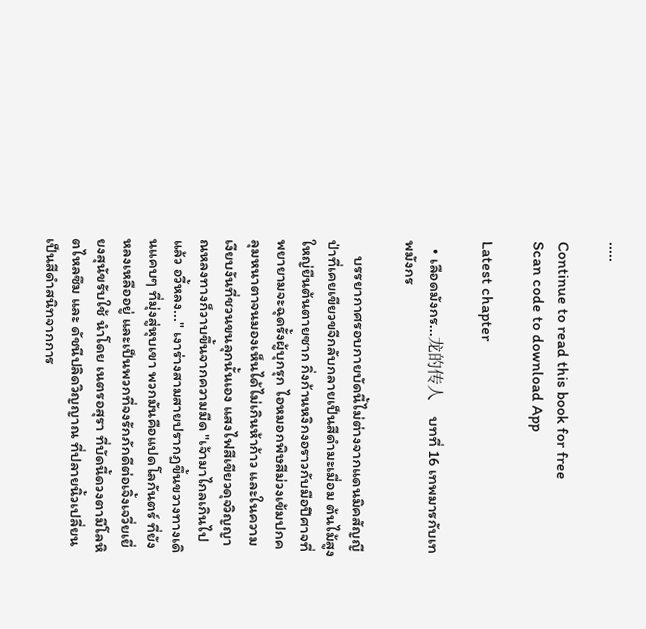.....

Continue to read this book for free
Scan code to download App

Latest chapter

  • เลือดมังกร...龙的传人    บทที่ 16 เทพมารกับเทพมังกร

    บรรยากาศรอบกายบัดนี้ไม่ต่างจากแดนมิคสัญญี ป่าที่เคยเขียวขจีกลับกลายเป็นสีดำมะเมื่อม ต้นไม้สูงใหญ่ยืนต้นตายซาก กิ่งก้านหงิกงอราวกับมือปีศาจที่พยายามจะฉุดรั้งผู้บุกรุก ไอหมอกพิษสีม่วงเข้มปกคลุมหนาตาจนมองเห็นได้ไม่เกินห้าก้าว และในความเงียบงันที่ชวนขนลุกนั้นเอง แสงไฟสีเขียวดุจวิญญาณหลงทางก็วาบขึ้นจากความมืด "เจ้ามาไกลเกินไปแล้ว อวี้หลง..." เงาร่างสามสายปรากฏขึ้นขวางทางเดินแคบๆ ที่มุ่งสู่หุบเขา พวกมันคือแปดโลกันตร์ ที่ยังหลงเหลืออยู่ และเป็นพวกที่จงรักภักดีต่อเจิ้งเจวี่ยเยี่ยงสุนัขรับใช้ นำโดย เนตรอสุรา ที่บัดนี้ดวงตามีโลหิตไหลซึม และ ดัชนีปลิดวิญญาณ ที่ปลายนิ้วเปลี่ยนเป็นสีดำสนิทจากการ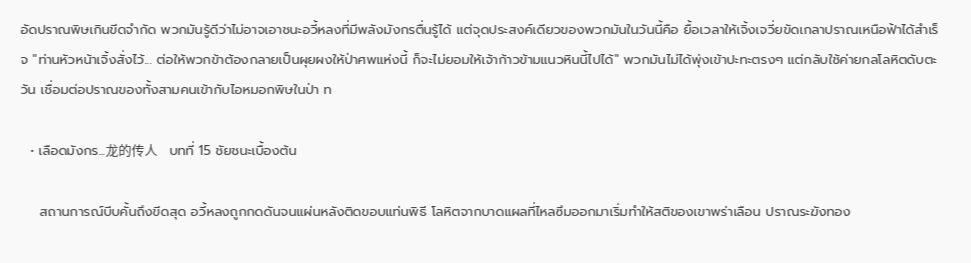อัดปราณพิษเกินขีดจำกัด พวกมันรู้ดีว่าไม่อาจเอาชนะอวี้หลงที่มีพลังมังกรตื่นรู้ได้ แต่จุดประสงค์เดียวของพวกมันในวันนี้คือ ยื้อเวลาให้เจิ้งเจวี่ยขัดเกลาปราณเหนือฟ้าได้สำเร็จ "ท่านหัวหน้าเจิ้งสั่งไว้... ต่อให้พวกข้าต้องกลายเป็นผุยผงให้ป่าศพแห่งนี้ ก็จะไม่ยอมให้เจ้าก้าวข้ามแนวหินนี้ไปได้" พวกมันไม่ได้พุ่งเข้าปะทะตรงๆ แต่กลับใช้ค่ายกลโลหิตดับตะวัน เชื่อมต่อปราณของทั้งสามคนเข้ากับไอหมอกพิษในป่า ท

  • เลือดมังกร...龙的传人    บทที่ 15 ชัยชนะเบื้องต้น

    สถานการณ์บีบคั้นถึงขีดสุด อวี้หลงถูกกดดันจนแผ่นหลังติดขอบแท่นพิธี โลหิตจากบาดแผลที่ไหลซึมออกมาเริ่มทำให้สติของเขาพร่าเลือน ปราณระฆังทอง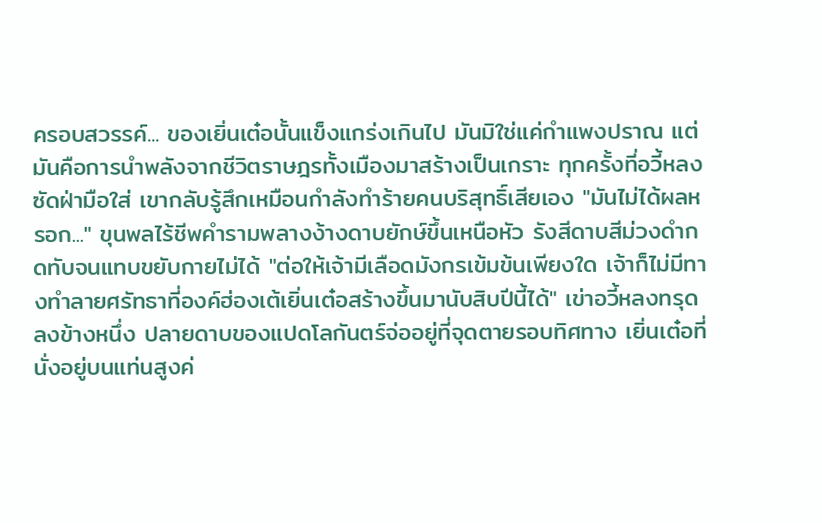ครอบสวรรค์... ของเยิ่นเต๋อนั้นแข็งแกร่งเกินไป มันมิใช่แค่กำแพงปราณ แต่มันคือการนำพลังจากชีวิตราษฎรทั้งเมืองมาสร้างเป็นเกราะ ทุกครั้งที่อวี้หลงซัดฝ่ามือใส่ เขากลับรู้สึกเหมือนกำลังทำร้ายคนบริสุทธิ์เสียเอง "มันไม่ได้ผลหรอก..." ขุนพลไร้ชีพคำรามพลางง้างดาบยักษ์ขึ้นเหนือหัว รังสีดาบสีม่วงดำกดทับจนแทบขยับกายไม่ได้ "ต่อให้เจ้ามีเลือดมังกรเข้มข้นเพียงใด เจ้าก็ไม่มีทางทำลายศรัทธาที่องค์ฮ่องเต้เยิ่นเต๋อสร้างขึ้นมานับสิบปีนี้ได้" เข่าอวี้หลงทรุดลงข้างหนึ่ง ปลายดาบของแปดโลกันตร์จ่ออยู่ที่จุดตายรอบทิศทาง เยิ่นเต๋อที่นั่งอยู่บนแท่นสูงค่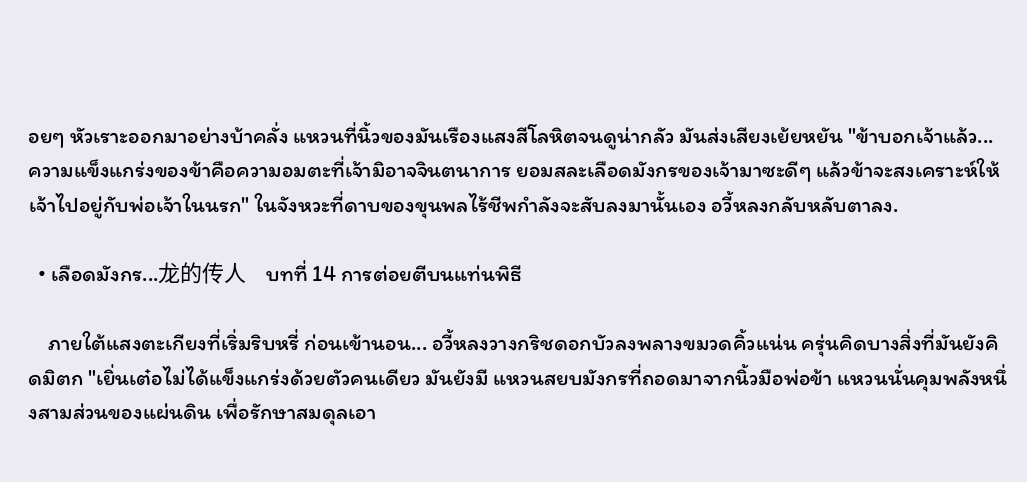อยๆ หัวเราะออกมาอย่างบ้าคลั่ง แหวนที่นิ้วของมันเรืองแสงสีโลหิตจนดูน่ากลัว มันส่งเสียงเย้ยหยัน "ข้าบอกเจ้าแล้ว... ความแข็งแกร่งของข้าคือความอมตะที่เจ้ามิอาจจินตนาการ ยอมสละเลือดมังกรของเจ้ามาซะดีๆ แล้วข้าจะสงเคราะห์ให้เจ้าไปอยู่กับพ่อเจ้าในนรก" ในจังหวะที่ดาบของขุนพลไร้ชีพกำลังจะสับลงมานั้นเอง อวี้หลงกลับหลับตาลง.

  • เลือดมังกร...龙的传人    บทที่ 14 การต่อยตีบนแท่นพิธี

    ภายใต้แสงตะเกียงที่เริ่มริบหรี่ ก่อนเข้านอน... อวี้หลงวางกริชดอกบัวลงพลางขมวดคิ้วแน่น ครุ่นคิดบางสิ่งที่มันยังคิดมิตก "เยิ่นเต๋อไม่ได้แข็งแกร่งด้วยตัวคนเดียว มันยังมี แหวนสยบมังกรที่ถอดมาจากนิ้วมือพ่อข้า แหวนนั่นคุมพลังหนึ่งสามส่วนของแผ่นดิน เพื่อรักษาสมดุลเอา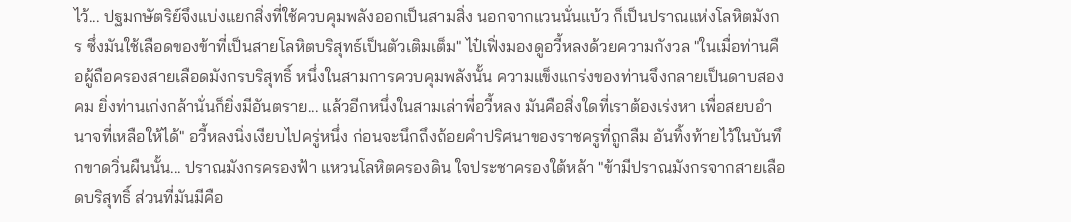ไว้... ปฐมกษัตริย์จึงแบ่งแยกสิ่งที่ใช้ควบคุมพลังออกเป็นสามสิ่ง นอกจากแวนนั่นแบ้ว ก็เป็นปราณแห่งโลหิตมังกร ซึ่งมันใช้เลือดของข้าที่เป็นสายโลหิตบริสุทธ์เป็นตัวเติมเต็ม" ไป๋เฟิ่งมองดูอวี้หลงด้วยความกังวล "ในเมื่อท่านคือผู้ถือครองสายเลือดมังกรบริสุทธิ์ หนึ่งในสามการควบคุมพลังนั้น ความแข็งแกร่งของท่านจึงกลายเป็นดาบสองคม ยิ่งท่านเก่งกล้านั่นก็ยิ่งมีอันตราย... แล้วอีกหนึ่งในสามเล่าพี่อวี้หลง มันคือสิ่งใดที่เราต้องเร่งหา เพื่อสยบอำนาจที่เหลือให้ได้" อวี้หลงนิ่งเงียบไปครู่หนึ่ง ก่อนจะนึกถึงถ้อยคำปริศนาของราชครูที่ถูกลืม อันทิ้งท้ายไว้ในบันทึกขาดวิ่นผืนนั้น... ปราณมังกรครองฟ้า แหวนโลหิตครองดิน ใจประชาครองใต้หล้า "ข้ามีปราณมังกรจากสายเลือดบริสุทธิ์ ส่วนที่มันมีคือ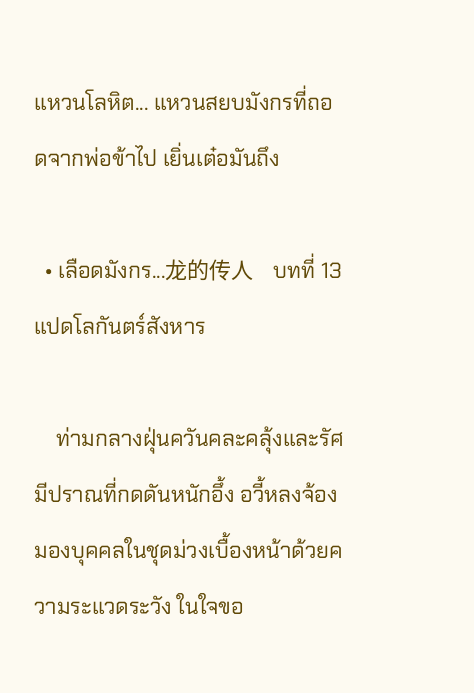แหวนโลหิต... แหวนสยบมังกรที่ถอดจากพ่อข้าไป เยิ่นเต๋อมันถึง

  • เลือดมังกร...龙的传人    บทที่ 13 แปดโลกันตร์สังหาร

    ท่ามกลางฝุ่นควันคละคลุ้งและรัศมีปราณที่กดดันหนักอึ้ง อวี้หลงจ้องมองบุคคลในชุดม่วงเบื้องหน้าด้วยความระแวดระวัง ในใจขอ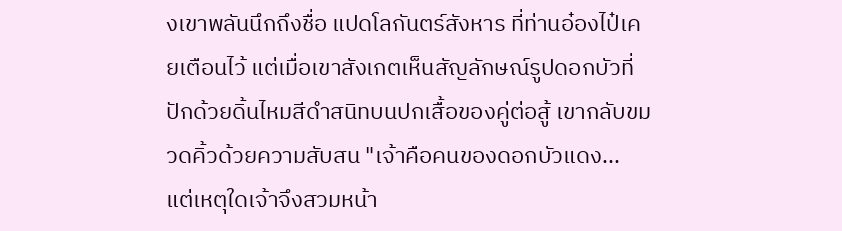งเขาพลันนึกถึงชื่อ แปดโลกันตร์สังหาร ที่ท่านอ๋องไป๋เคยเตือนไว้ แต่เมื่อเขาสังเกตเห็นสัญลักษณ์รูปดอกบัวที่ปักด้วยดิ้นไหมสีดำสนิทบนปกเสื้อของคู่ต่อสู้ เขากลับขมวดคิ้วด้วยความสับสน "เจ้าคือคนของดอกบัวแดง... แต่เหตุใดเจ้าจึงสวมหน้า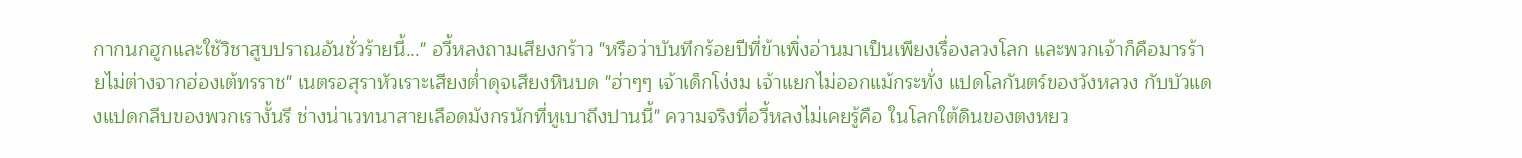กากนกฮูกและใช้วิชาสูบปราณอันชั่วร้ายนี้..." อวี้หลงถามเสียงกร้าว "หรือว่าบันทึกร้อยปีที่ข้าเพิ่งอ่านมาเป็นเพียงเรื่องลวงโลก และพวกเจ้าก็คือมารร้ายไม่ต่างจากฮ่องเต้ทรราช" เนตรอสุราหัวเราะเสียงต่ำดุจเสียงหินบด "ฮ่าๆๆ เจ้าเด็กโง่งม เจ้าแยกไม่ออกแม้กระทั่ง แปดโลกันตร์ของวังหลวง กับบัวแดงแปดกลีบของพวกเรางั้นรึ ช่างน่าเวทนาสายเลือดมังกรนักที่หูเบาถึงปานนี้" ความจริงที่อวี้หลงไม่เคยรู้คือ ในโลกใต้ดินของตงหยว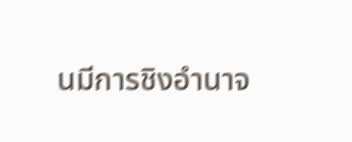นมีการชิงอำนาจ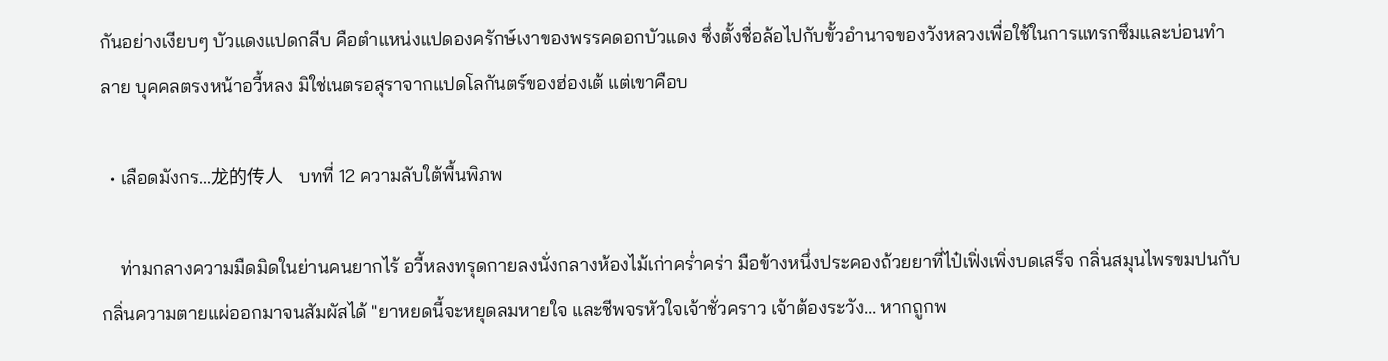กันอย่างเงียบๆ บัวแดงแปดกลีบ คือตำแหน่งแปดองครักษ์เงาของพรรคดอกบัวแดง ซึ่งตั้งชื่อล้อไปกับขั้วอำนาจของวังหลวงเพื่อใช้ในการแทรกซึมและบ่อนทำลาย บุคคลตรงหน้าอวี้หลง มิใช่เนตรอสุราจากแปดโลกันตร์ของฮ่องเต้ แต่เขาคือบ

  • เลือดมังกร...龙的传人    บทที่ 12 ความลับใต้พื้นพิภพ

    ท่ามกลางความมืดมิดในย่านคนยากไร้ อวี้หลงทรุดกายลงนั่งกลางห้องไม้เก่าคร่ำคร่า มือข้างหนึ่งประคองถ้วยยาที่ไป๋เฟิ่งเพิ่งบดเสร็จ กลิ่นสมุนไพรขมปนกับกลิ่นความตายแผ่ออกมาจนสัมผัสได้ "ยาหยดนี้จะหยุดลมหายใจ และชีพจรหัวใจเจ้าชั่วคราว เจ้าต้องระวัง... หากถูกพ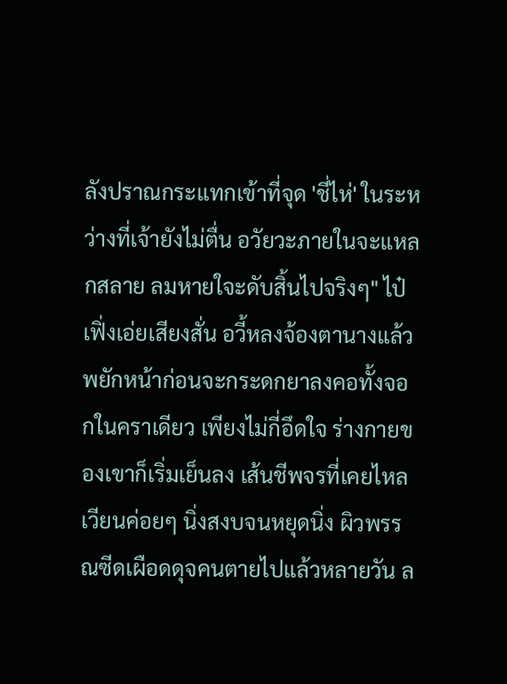ลังปราณกระแทกเข้าที่จุด 'ชี่ไห่' ในระหว่างที่เจ้ายังไม่ตื่น อวัยวะภายในจะแหลกสลาย ลมหายใจะดับสิ้นไปจริงๆ" ไป๋เฟิ่งเอ่ยเสียงสั่น อวี้หลงจ้องตานางแล้วพยักหน้าก่อนจะกระดกยาลงคอทั้งจอกในคราเดียว เพียงไม่กี่อึดใจ ร่างกายของเขาก็เริ่มเย็นลง เส้นชีพจรที่เคยไหลเวียนค่อยๆ นิ่งสงบจนหยุดนิ่ง ผิวพรรณซีดเผือดดุจคนตายไปแล้วหลายวัน ล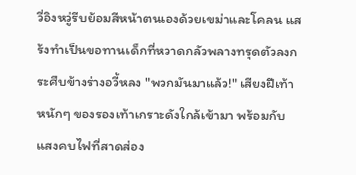วี่อิงหวู่รีบย้อมสีหน้าตนเองด้วยเขม่าและโคลน แสร้งทำเป็นขอทานเด็กที่หวาดกลัวพลางทรุดตัวลงกระศืบข้างร่างอวี้หลง "พวกมันมาแล้ว!" เสียงฝีเท้าหนักๆ ของรองเท้าเกราะดังใกล้เข้ามา พร้อมกับแสงคบไฟที่สาดส่อง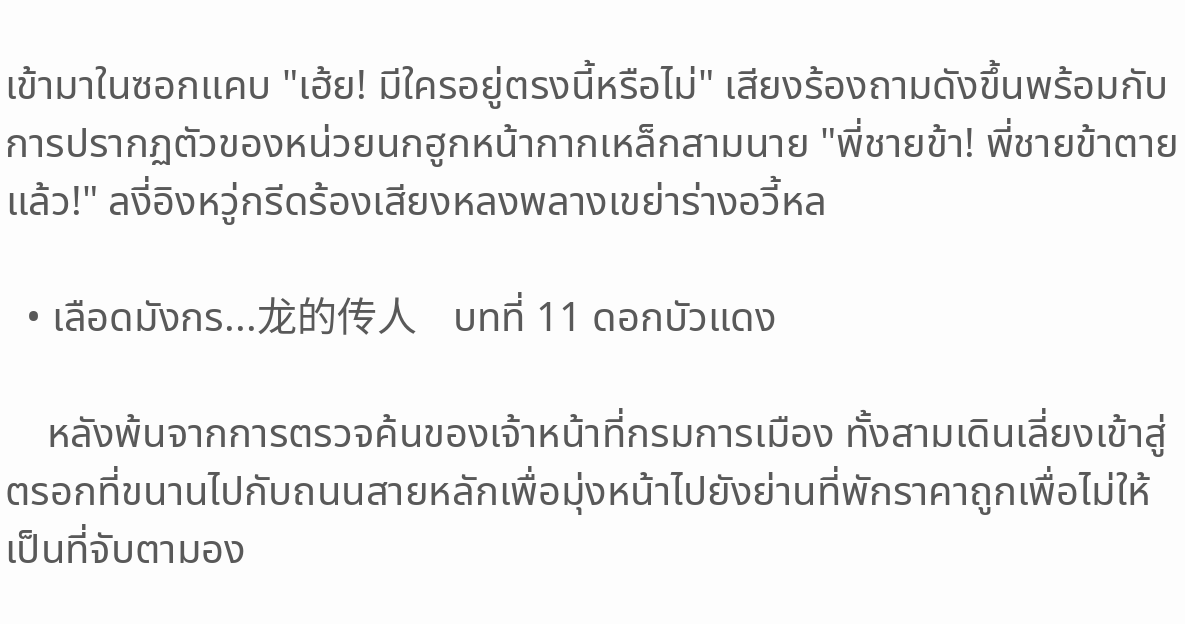เข้ามาในซอกแคบ "เฮ้ย! มีใครอยู่ตรงนี้หรือไม่" เสียงร้องถามดังขึ้นพร้อมกับการปรากฏตัวของหน่วยนกฮูกหน้ากากเหล็กสามนาย "พี่ชายข้า! พี่ชายข้าตายแล้ว!" ลงี่อิงหวู่กรีดร้องเสียงหลงพลางเขย่าร่างอวี้หล

  • เลือดมังกร...龙的传人    บทที่ 11 ดอกบัวแดง

    หลังพ้นจากการตรวจค้นของเจ้าหน้าที่กรมการเมือง ทั้งสามเดินเลี่ยงเข้าสู่ตรอกที่ขนานไปกับถนนสายหลักเพื่อมุ่งหน้าไปยังย่านที่พักราคาถูกเพื่อไม่ให้เป็นที่จับตามอง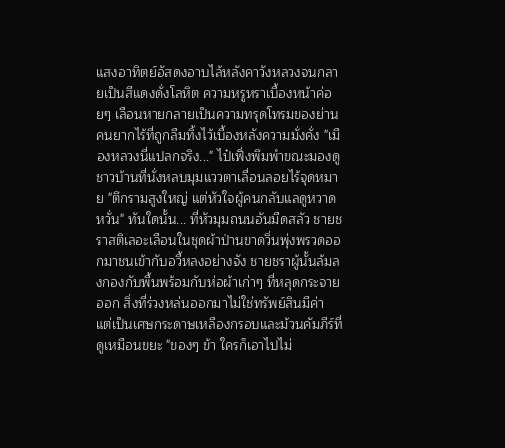แสงอาทิตย์อัสดงอาบไล้หลังคาวังหลวงจนกลายเป็นสีแดงดั่งโลหิต ความหรูหราเบื้องหน้าค่อยๆ เลือนหายกลายเป็นความทรุดโทรมของย่านคนยากไร้ที่ถูกลืมทิ้งไว้เบื้องหลังความมั่งคั่ง "เมืองหลวงนี่แปลกจริง..." ไป๋เฟิ่งพึมพำขณะมองดูชาวบ้านที่นั่งหลบมุมแววตาเลื่อนลอยไร้จุดหมาย "ตึกรามสูงใหญ่ แต่หัวใจผู้คนกลับแลดูหวาดหวั่น" ทันใดนั้น... ที่หัวมุมถนนอันมืดสลัว ชายชราสติเลอะเลือนในชุดผ้าป่านขาดวิ่นพุ่งพรวดออกมาชนเข้ากับอวี้หลงอย่างจัง ชายชราผู้นั้นล้มลงกองกับพื้นพร้อมกับห่อผ้าเก่าๆ ที่หลุดกระจายออก สิ่งที่ร่วงหล่นออกมาไม่ใช่ทรัพย์สินมีค่า แต่เป็นเศษกระดาษเหลืองกรอบและม้วนคัมภีร์ที่ดูเหมือนขยะ "ของๆ ข้า ใครก็เอาไปไม่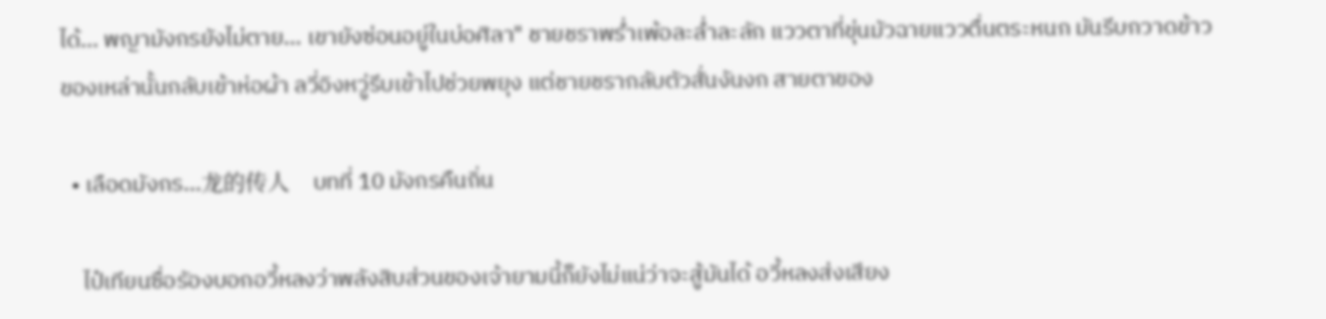ได้... พญามังกรยังไม่ตาย... เขายังซ่อนอยู่ในบ่อศิลา" ชายชราพร่ำเพ้อละล่ำละลัก แววตาที่ขุ่นมัวฉายแววตื่นตระหนก มันรีบกวาดข้าวของเหล่านั้นกลับเข้าห่อผ้า ลวี่อิงหวู่รีบเข้าไปช่วยพยุง แต่ชายชรากลับตัวสั่นงันงก สายตาของ

  • เลือดมังกร...龙的传人    บทที่ 10 มังกรคืนถิ่น

    ไป๋เทียนซื่อรัองบอกอวี้หลงว่าพลังสิบส่วนของเจ้ายามนี้ก็ยังไม่แน่ว่าจะสู้มันได้ อวี้หลงส่งเสียง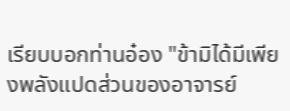เรียบบอกท่านอ๋อง "ข้ามิได้มีเพียงพลังแปดส่วนของอาจารย์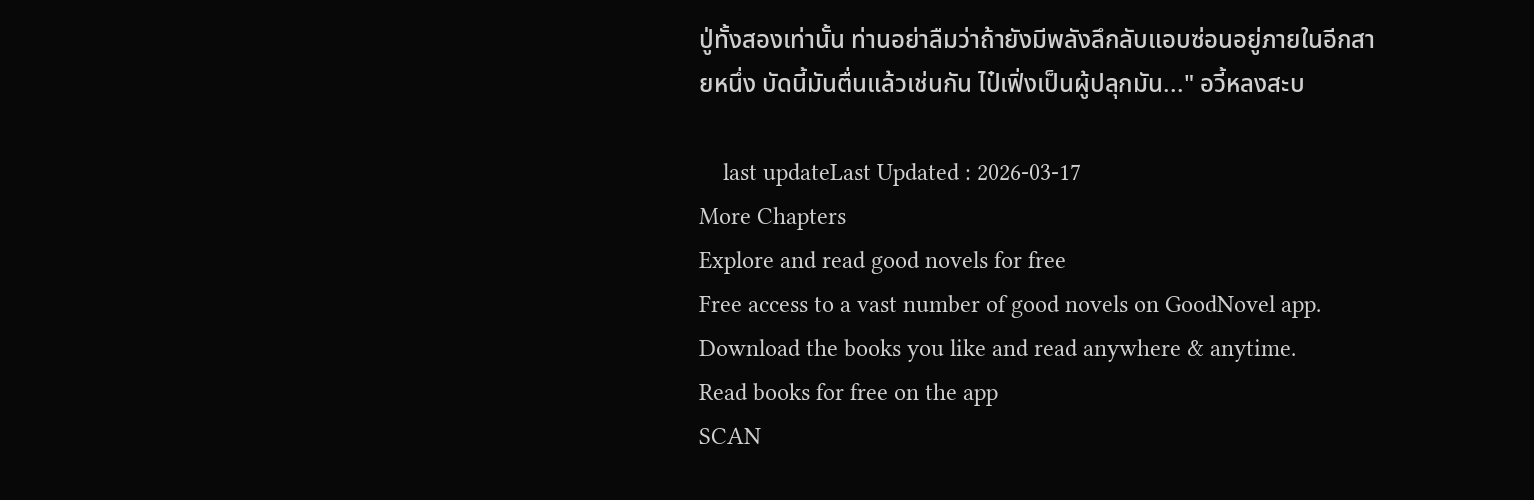ปู่ทั้งสองเท่านั้น ท่านอย่าลืมว่าถ้ายังมีพลังลึกลับแอบซ่อนอยู่ภายในอีกสายหนึ่ง บัดนี้มันตื่นแล้วเช่นกัน ไป๋เฟิ่งเป็นผู้ปลุกมัน..." อวี้หลงสะบ

    last updateLast Updated : 2026-03-17
More Chapters
Explore and read good novels for free
Free access to a vast number of good novels on GoodNovel app. Download the books you like and read anywhere & anytime.
Read books for free on the app
SCAN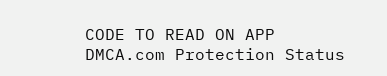CODE TO READ ON APP
DMCA.com Protection Status